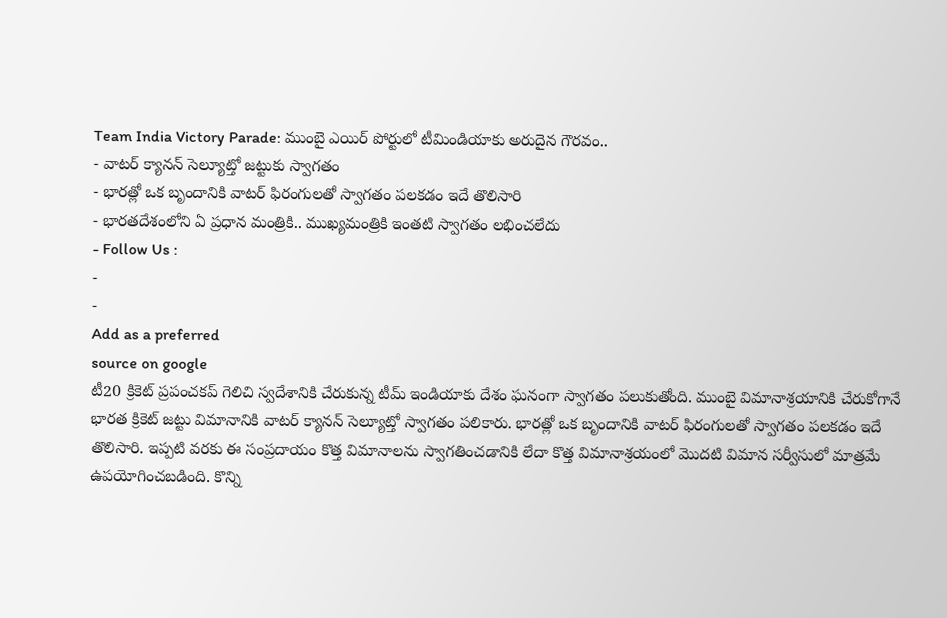Team India Victory Parade: ముంబై ఎయిర్ పోర్టులో టీమిండియాకు అరుదైన గౌరవం..
- వాటర్ క్యానన్ సెల్యూట్తో జట్టుకు స్వాగతం
- భారత్లో ఒక బృందానికి వాటర్ ఫిరంగులతో స్వాగతం పలకడం ఇదే తొలిసారి
- భారతదేశంలోని ఏ ప్రధాన మంత్రికి.. ముఖ్యమంత్రికి ఇంతటి స్వాగతం లభించలేదు
- Follow Us :
-
-
Add as a preferred
source on google
టీ20 క్రికెట్ ప్రపంచకప్ గెలిచి స్వదేశానికి చేరుకున్న టీమ్ ఇండియాకు దేశం ఘనంగా స్వాగతం పలుకుతోంది. ముంబై విమానాశ్రయానికి చేరుకోగానే భారత క్రికెట్ జట్టు విమానానికి వాటర్ క్యానన్ సెల్యూట్తో స్వాగతం పలికారు. భారత్లో ఒక బృందానికి వాటర్ ఫిరంగులతో స్వాగతం పలకడం ఇదే తొలిసారి. ఇప్పటి వరకు ఈ సంప్రదాయం కొత్త విమానాలను స్వాగతించడానికి లేదా కొత్త విమానాశ్రయంలో మొదటి విమాన సర్వీసులో మాత్రమే ఉపయోగించబడింది. కొన్ని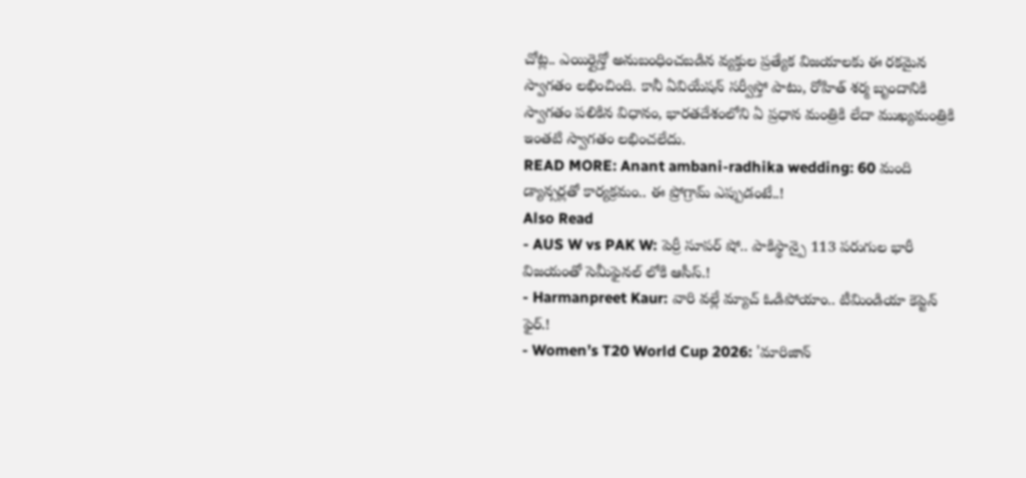చోట్ల.. ఎయిర్లైన్తో అనుబంధించబడిన వ్యక్తుల ప్రత్యేక విజయాలకు ఈ రకమైన స్వాగతం లభించింది. కానీ ఏవియేషన్ సర్వీస్తో పాటు, రోహిత్ శర్మ బృందానికి స్వాగతం పలికిన విధానం, భారతదేశంలోని ఏ ప్రధాన మంత్రికి లేదా ముఖ్యమంత్రికి ఇంతటి స్వాగతం లభించలేదు.
READ MORE: Anant ambani-radhika wedding: 60 మంది డ్యాన్సర్లతో కార్యక్రమం.. ఈ ప్రోగ్రామ్ ఎప్పుడంటే..!
Also Read
- AUS W vs PAK W: పెర్రీ సూపర్ షో.. పాకిస్థాన్పై 113 పరుగుల భారీ విజయంతో సెమీఫైనల్ లోకి ఆసీస్.!
- Harmanpreet Kaur: వారి వల్లే మ్యాచ్ ఓడిపోయాం.. టీమిండియా కెప్టెన్ ఫైర్.!
- Women’s T20 World Cup 2026: 'మారిజాన్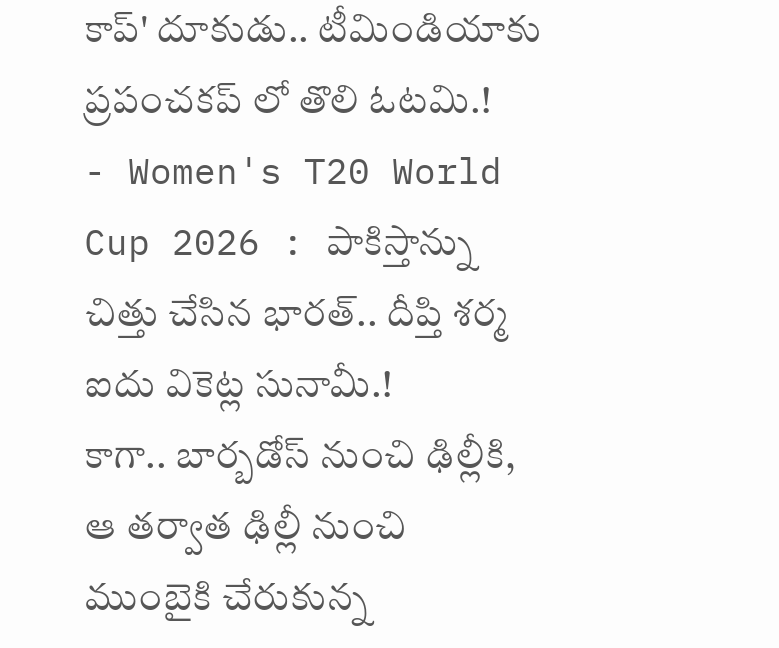కాప్' దూకుడు.. టీమిండియాకు ప్రపంచకప్ లో తొలి ఓటమి.!
- Women's T20 World Cup 2026 : పాకిస్తాన్ను చిత్తు చేసిన భారత్.. దీప్తి శర్మ ఐదు వికెట్ల సునామీ.!
కాగా.. బార్బడోస్ నుంచి ఢిల్లీకి, ఆ తర్వాత ఢిల్లీ నుంచి ముంబైకి చేరుకున్న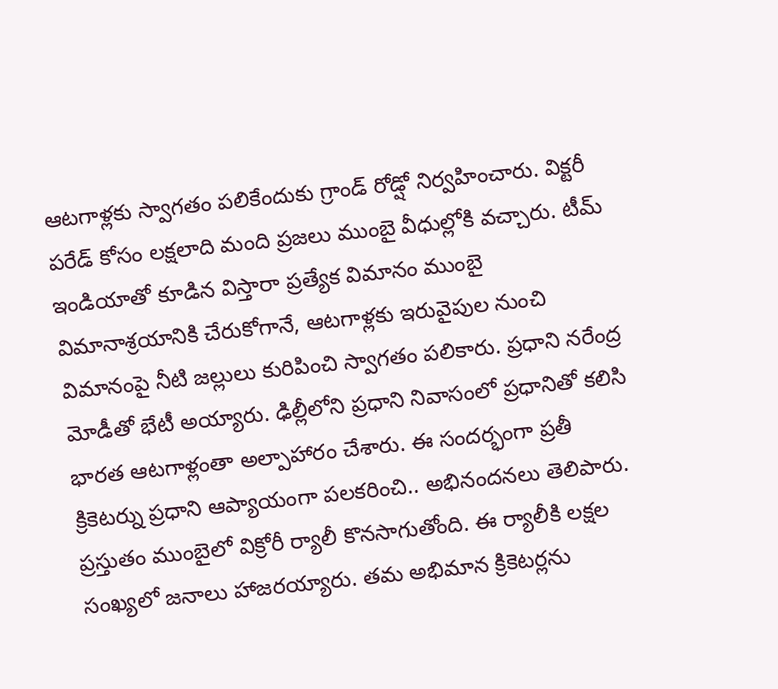ఆటగాళ్లకు స్వాగతం పలికేందుకు గ్రాండ్ రోడ్షో నిర్వహించారు. విక్టరీ పరేడ్ కోసం లక్షలాది మంది ప్రజలు ముంబై వీధుల్లోకి వచ్చారు. టీమ్ ఇండియాతో కూడిన విస్తారా ప్రత్యేక విమానం ముంబై విమానాశ్రయానికి చేరుకోగానే, ఆటగాళ్లకు ఇరువైపుల నుంచి విమానంపై నీటి జల్లులు కురిపించి స్వాగతం పలికారు. ప్రధాని నరేంద్ర మోడీతో భేటీ అయ్యారు. ఢిల్లీలోని ప్రధాని నివాసంలో ప్రధానితో కలిసి భారత ఆటగాళ్లంతా అల్పాహారం చేశారు. ఈ సందర్భంగా ప్రతీ క్రికెటర్ను ప్రధాని ఆప్యాయంగా పలకరించి.. అభినందనలు తెలిపారు. ప్రస్తుతం ముంబైలో విక్రోరీ ర్యాలీ కొనసాగుతోంది. ఈ ర్యాలీకి లక్షల సంఖ్యలో జనాలు హాజరయ్యారు. తమ అభిమాన క్రికెటర్లను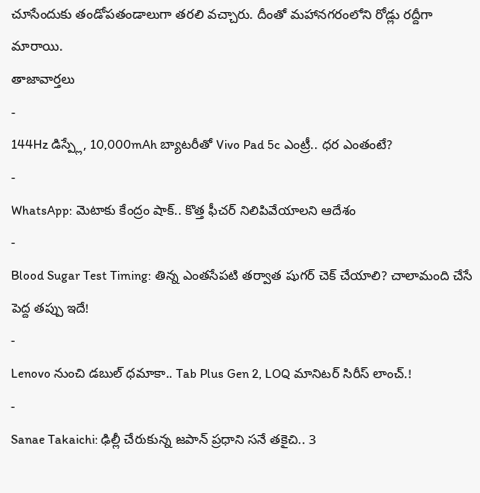చూసేందుకు తండోపతండాలుగా తరలి వచ్చారు. దీంతో మహానగరంలోని రోడ్లు రద్దీగా మారాయి.
తాజావార్తలు
-
144Hz డిస్ప్లే, 10,000mAh బ్యాటరీతో Vivo Pad 5c ఎంట్రీ.. ధర ఎంతంటే?
-
WhatsApp: మెటాకు కేంద్రం షాక్.. కొత్త ఫీచర్ నిలిపివేయాలని ఆదేశం
-
Blood Sugar Test Timing: తిన్న ఎంతసేపటి తర్వాత షుగర్ చెక్ చేయాలి? చాలామంది చేసే పెద్ద తప్పు ఇదే!
-
Lenovo నుంచి డబుల్ ధమాకా.. Tab Plus Gen 2, LOQ మానిటర్ సిరీస్ లాంచ్.!
-
Sanae Takaichi: ఢిల్లీ చేరుకున్న జపాన్ ప్రధాని సనే తకైచి.. 3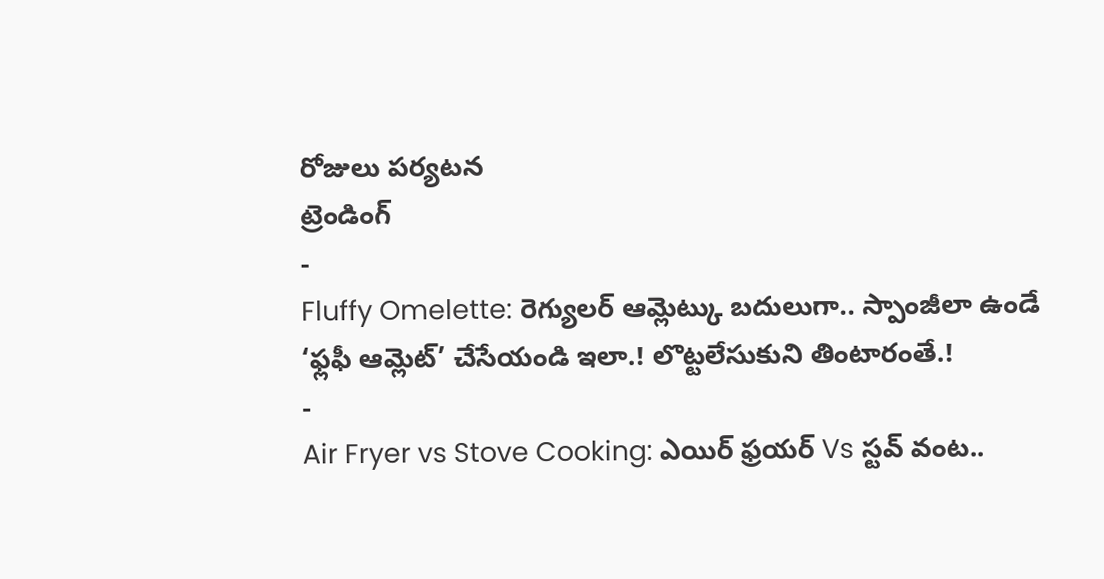రోజులు పర్యటన
ట్రెండింగ్
-
Fluffy Omelette: రెగ్యులర్ ఆమ్లెట్కు బదులుగా.. స్పాంజీలా ఉండే ‘ఫ్లఫీ ఆమ్లెట్’ చేసేయండి ఇలా.! లొట్టలేసుకుని తింటారంతే.!
-
Air Fryer vs Stove Cooking: ఎయిర్ ఫ్రయర్ Vs స్టవ్ వంట..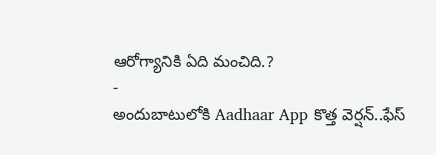ఆరోగ్యానికి ఏది మంచిది.?
-
అందుబాటులోకి Aadhaar App కొత్త వెర్షన్..ఫేస్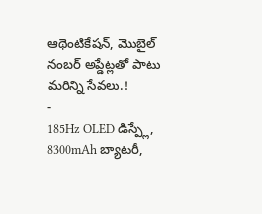ఆథెంటికేషన్, మొబైల్ నంబర్ అప్డేట్లతో పాటు మరిన్ని సేవలు.!
-
185Hz OLED డిస్ప్లే, 8300mAh బ్యాటరీ,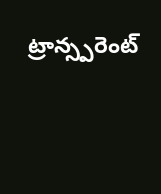ట్రాన్స్పరెంట్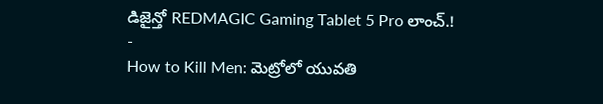డిజైన్తో REDMAGIC Gaming Tablet 5 Pro లాంచ్.!
-
How to Kill Men: మెట్రోలో యువతి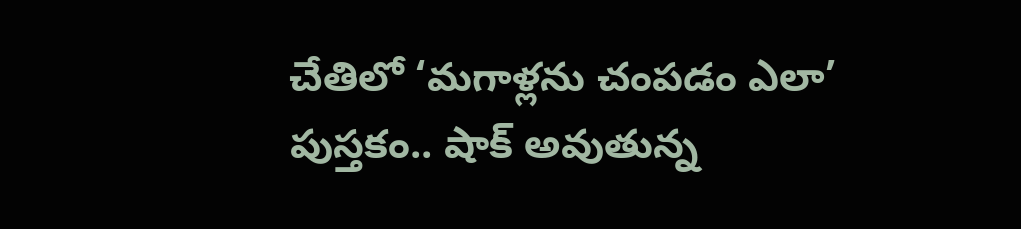చేతిలో ‘మగాళ్లను చంపడం ఎలా’ పుస్తకం.. షాక్ అవుతున్న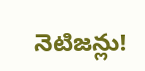నెటిజన్లు!